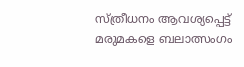സ്ത്രീധനം ആവശ്യപ്പെട്ട് മരുമകളെ ബലാത്സംഗം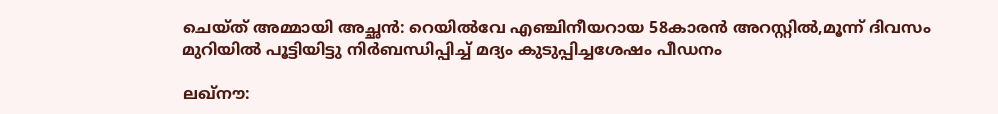ചെയ്ത് അമ്മായി അച്ഛന്‍: റെയില്‍വേ എഞ്ചിനീയറായ 58കാരന്‍ അറസ്റ്റില്‍,മൂന്ന് ദിവസം മുറിയില്‍ പൂട്ടിയിട്ടു നിര്‍ബന്ധിപ്പിച്ച് മദ്യം കുടുപ്പിച്ചശേഷം പീഡനം

ലഖ്നൗ: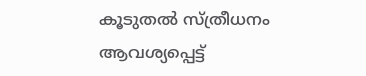കൂടുതല്‍ സ്ത്രീധനം ആവശ്യപ്പെട്ട്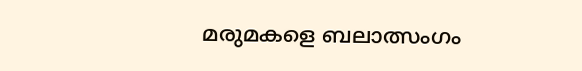മരുമകളെ ബലാത്സംഗം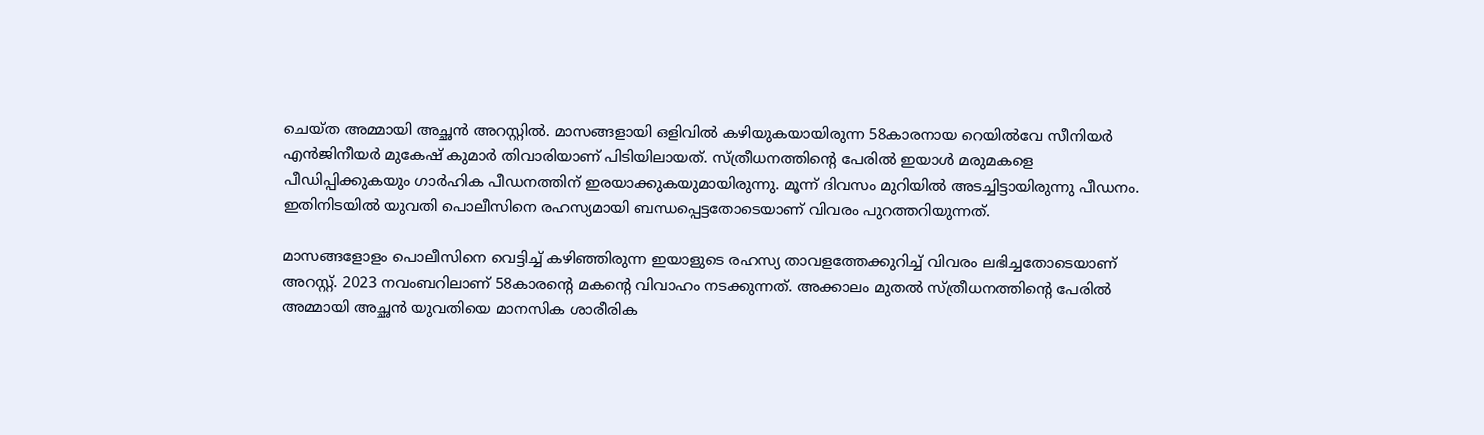ചെയ്ത അമ്മായി അച്ഛന്‍ അറസ്റ്റില്‍. മാസങ്ങളായി ഒളിവില്‍ കഴിയുകയായിരുന്ന 58കാരനായ റെയില്‍വേ സീനിയര്‍ എന്‍ജിനീയര്‍ മുകേഷ് കുമാര്‍ തിവാരിയാണ് പിടിയിലായത്. സ്ത്രീധനത്തിന്റെ പേരില്‍ ഇയാള്‍ മരുമകളെ പീഡിപ്പിക്കുകയും ഗാര്‍ഹിക പീഡനത്തിന് ഇരയാക്കുകയുമായിരുന്നു. മൂന്ന് ദിവസം മുറിയില്‍ അടച്ചിട്ടായിരുന്നു പീഡനം. ഇതിനിടയില്‍ യുവതി പൊലീസിനെ രഹസ്യമായി ബന്ധപ്പെട്ടതോടെയാണ് വിവരം പുറത്തറിയുന്നത്.

മാസങ്ങളോളം പൊലീസിനെ വെട്ടിച്ച് കഴിഞ്ഞിരുന്ന ഇയാളുടെ രഹസ്യ താവളത്തേക്കുറിച്ച് വിവരം ലഭിച്ചതോടെയാണ് അറസ്റ്റ്. 2023 നവംബറിലാണ് 58കാരന്റെ മകന്റെ വിവാഹം നടക്കുന്നത്. അക്കാലം മുതല്‍ സ്ത്രീധനത്തിന്റെ പേരില്‍ അമ്മായി അച്ഛന്‍ യുവതിയെ മാനസിക ശാരീരിക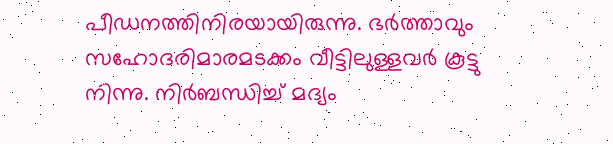പീഡനത്തിനിരയായിരുന്നു. ഭര്‍ത്താവും സഹോദരിമാരമടക്കം വീട്ടിലുള്ളവര്‍ കൂട്ടു നിന്നു. നിര്‍ബന്ധിച്ച് മദ്യം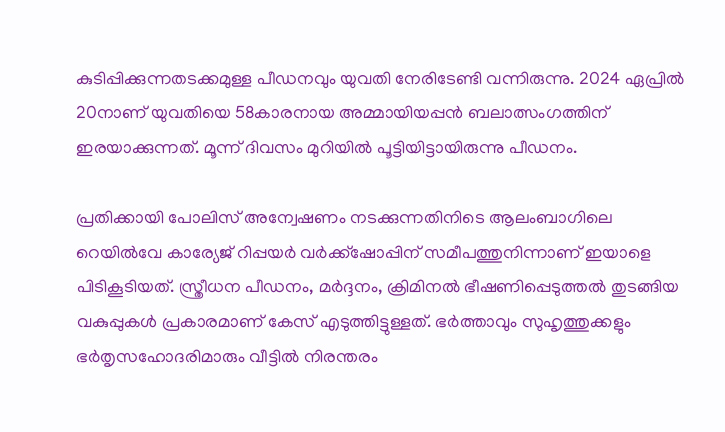കുടിപ്പിക്കുന്നതടക്കമുള്ള പീഡനവും യുവതി നേരിടേണ്ടി വന്നിരുന്നു. 2024 ഏപ്രില്‍ 20നാണ് യുവതിയെ 58കാരനായ അമ്മായിയപ്പന്‍ ബലാത്സംഗത്തിന് ഇരയാക്കുന്നത്. മൂന്ന് ദിവസം മുറിയില്‍ പൂട്ടിയിട്ടായിരുന്നു പീഡനം.

പ്രതിക്കായി പോലിസ് അന്വേഷണം നടക്കുന്നതിനിടെ ആലംബാഗിലെ റെയില്‍വേ കാര്യേജ് റിപ്പയര്‍ വര്‍ക്ക്ഷോപ്പിന് സമീപത്തുനിന്നാണ് ഇയാളെ പിടികൂടിയത്. സ്ത്രീധന പീഡനം, മര്‍ദ്ദനം, ക്രിമിനല്‍ ഭീഷണിപ്പെടുത്തല്‍ തുടങ്ങിയ വകുപ്പുകള്‍ പ്രകാരമാണ് കേസ് എടുത്തിട്ടുള്ളത്. ഭര്‍ത്താവും സുഹൃത്തുക്കളും ഭര്‍തൃസഹോദരിമാരും വീട്ടില്‍ നിരന്തരം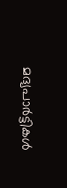മദ്യപാര്‍ട്ടികള്‍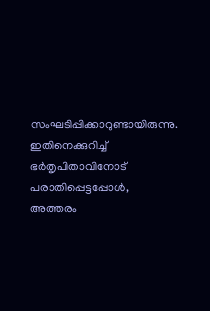സംഘടിപ്പിക്കാറുണ്ടായിരുന്നു. ഇതിനെക്കുറിച്ച് ഭര്‍തൃപിതാവിനോട് പരാതിപ്പെട്ടപ്പോള്‍, അത്തരം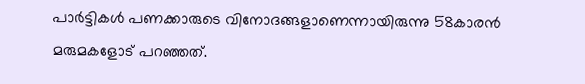പാര്‍ട്ടികള്‍ പണക്കാരുടെ വിനോദങ്ങളാണെന്നായിരുന്നു 58കാരന്‍ മരുമകളോട് പറഞ്ഞത്.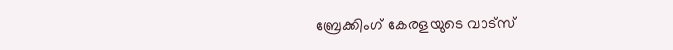ബ്രേക്കിംഗ് കേരളയുടെ വാട്സ്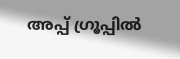അപ്പ് ഗ്രൂപ്പിൽ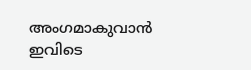അംഗമാകുവാൻ ഇവിടെ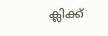ക്ലിക്ക്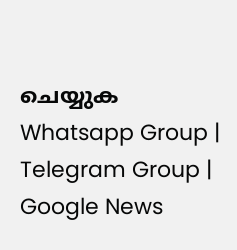ചെയ്യുക Whatsapp Group | Telegram Group | Google News